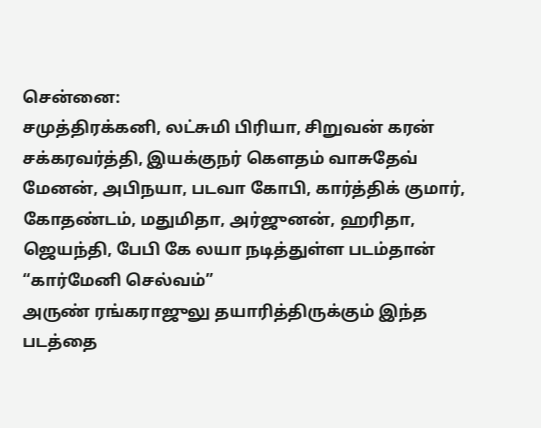சென்னை:
சமுத்திரக்கனி, லட்சுமி பிரியா, சிறுவன் கரன் சக்கரவர்த்தி, இயக்குநர் கௌதம் வாசுதேவ் மேனன், அபிநயா, படவா கோபி, கார்த்திக் குமார், கோதண்டம், மதுமிதா, அர்ஜுனன், ஹரிதா, ஜெயந்தி, பேபி கே லயா நடித்துள்ள படம்தான் “கார்மேனி செல்வம்”
அருண் ரங்கராஜுலு தயாரித்திருக்கும் இந்த படத்தை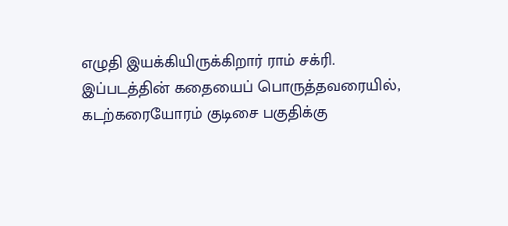எழுதி இயக்கியிருக்கிறார் ராம் சக்ரி.
இப்படத்தின் கதையைப் பொருத்தவரையில்,
கடற்கரையோரம் குடிசை பகுதிக்கு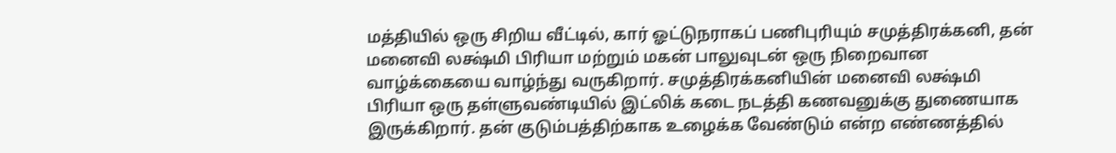மத்தியில் ஒரு சிறிய வீட்டில், கார் ஓட்டுநராகப் பணிபுரியும் சமுத்திரக்கனி, தன் மனைவி லக்ஷ்மி பிரியா மற்றும் மகன் பாலுவுடன் ஒரு நிறைவான வாழ்க்கையை வாழ்ந்து வருகிறார். சமுத்திரக்கனியின் மனைவி லக்ஷ்மி பிரியா ஒரு தள்ளுவண்டியில் இட்லிக் கடை நடத்தி கணவனுக்கு துணையாக இருக்கிறார். தன் குடும்பத்திற்காக உழைக்க வேண்டும் என்ற எண்ணத்தில்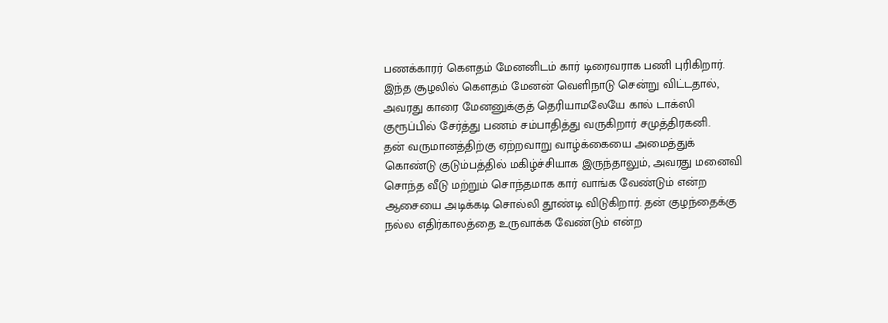பணக்காரர் கௌதம் மேனனிடம் கார் டிரைவராக பணி புரிகிறார். இந்த சூழலில் கௌதம் மேனன் வெளிநாடு சென்று விட்டதால், அவரது காரை மேனனுக்குத் தெரியாமலேயே கால் டாக்ஸி குரூப்பில் சேர்த்து பணம் சம்பாதித்து வருகிறார் சமுத்திரகனி.
தன் வருமானத்திற்கு ஏற்றவாறு வாழ்க்கையை அமைத்துக் கொண்டு குடும்பத்தில் மகிழ்ச்சியாக இருந்தாலும், அவரது மனைவி சொந்த வீடு மற்றும் சொந்தமாக கார் வாங்க வேண்டும் என்ற ஆசையை அடிக்கடி சொல்லி தூண்டி விடுகிறார். தன் குழந்தைக்கு நல்ல எதிர்காலத்தை உருவாக்க வேண்டும் என்ற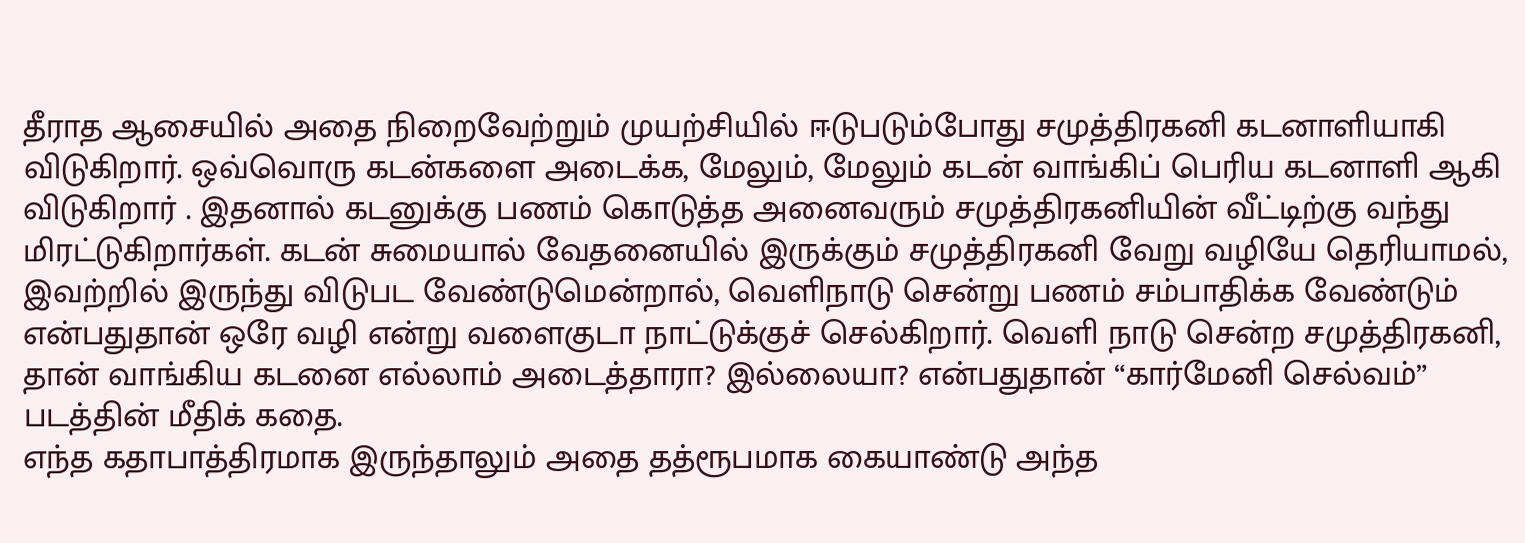தீராத ஆசையில் அதை நிறைவேற்றும் முயற்சியில் ஈடுபடும்போது சமுத்திரகனி கடனாளியாகி விடுகிறார். ஒவ்வொரு கடன்களை அடைக்க, மேலும், மேலும் கடன் வாங்கிப் பெரிய கடனாளி ஆகி விடுகிறார் . இதனால் கடனுக்கு பணம் கொடுத்த அனைவரும் சமுத்திரகனியின் வீட்டிற்கு வந்து மிரட்டுகிறார்கள். கடன் சுமையால் வேதனையில் இருக்கும் சமுத்திரகனி வேறு வழியே தெரியாமல், இவற்றில் இருந்து விடுபட வேண்டுமென்றால், வெளிநாடு சென்று பணம் சம்பாதிக்க வேண்டும் என்பதுதான் ஒரே வழி என்று வளைகுடா நாட்டுக்குச் செல்கிறார். வெளி நாடு சென்ற சமுத்திரகனி, தான் வாங்கிய கடனை எல்லாம் அடைத்தாரா? இல்லையா? என்பதுதான் “கார்மேனி செல்வம்” படத்தின் மீதிக் கதை.
எந்த கதாபாத்திரமாக இருந்தாலும் அதை தத்ரூபமாக கையாண்டு அந்த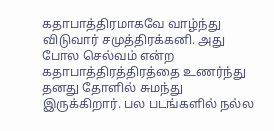கதாபாத்திரமாகவே வாழ்ந்து விடுவார் சமுத்திரக்கனி. அது போல செல்வம் என்ற கதாபாத்திரத்திரத்தை உணர்ந்து தனது தோளில் சுமந்து இருக்கிறார். பல படங்களில் நல்ல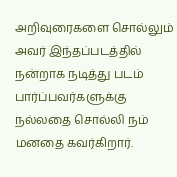அறிவுரைகளை சொல்லும் அவர் இந்தப்படத்தில் நன்றாக நடித்து படம் பார்ப்பவர்களுக்கு நல்லதை சொல்லி நம் மனதை கவர்கிறார்.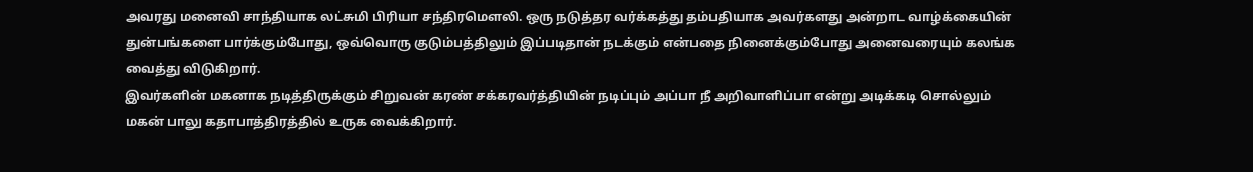அவரது மனைவி சாந்தியாக லட்சுமி பிரியா சந்திரமெளலி. ஒரு நடுத்தர வர்க்கத்து தம்பதியாக அவர்களது அன்றாட வாழ்க்கையின் துன்பங்களை பார்க்கும்போது, ஒவ்வொரு குடும்பத்திலும் இப்படிதான் நடக்கும் என்பதை நினைக்கும்போது அனைவரையும் கலங்க வைத்து விடுகிறார்.
இவர்களின் மகனாக நடித்திருக்கும் சிறுவன் கரண் சக்கரவர்த்தியின் நடிப்பும் அப்பா நீ அறிவாளிப்பா என்று அடிக்கடி சொல்லும் மகன் பாலு கதாபாத்திரத்தில் உருக வைக்கிறார்.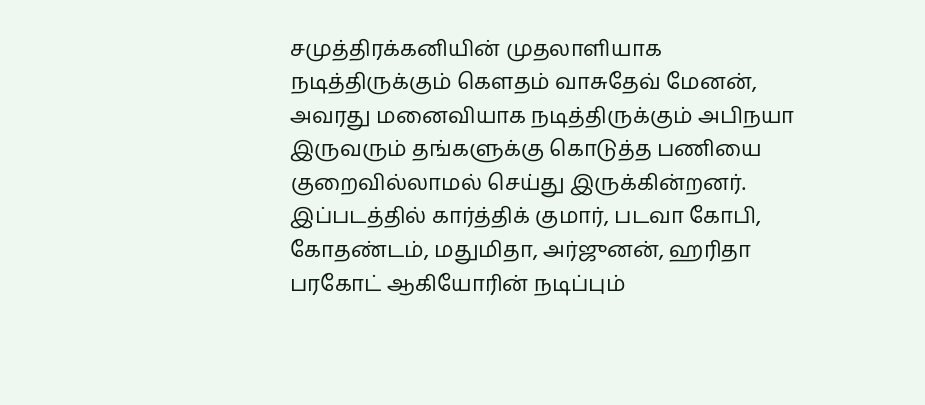சமுத்திரக்கனியின் முதலாளியாக நடித்திருக்கும் கெளதம் வாசுதேவ் மேனன், அவரது மனைவியாக நடித்திருக்கும் அபிநயா இருவரும் தங்களுக்கு கொடுத்த பணியை குறைவில்லாமல் செய்து இருக்கின்றனர்.
இப்படத்தில் கார்த்திக் குமார், படவா கோபி, கோதண்டம், மதுமிதா, அர்ஜுனன், ஹரிதா பரகோட் ஆகியோரின் நடிப்பும்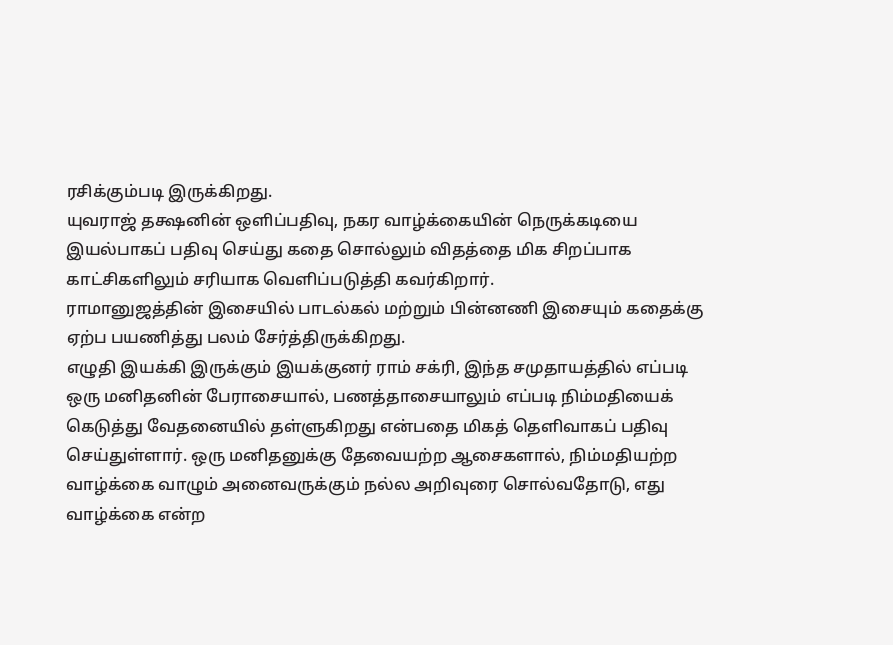ரசிக்கும்படி இருக்கிறது.
யுவராஜ் தக்ஷனின் ஒளிப்பதிவு, நகர வாழ்க்கையின் நெருக்கடியை இயல்பாகப் பதிவு செய்து கதை சொல்லும் விதத்தை மிக சிறப்பாக காட்சிகளிலும் சரியாக வெளிப்படுத்தி கவர்கிறார்.
ராமானுஜத்தின் இசையில் பாடல்கல் மற்றும் பின்னணி இசையும் கதைக்கு ஏற்ப பயணித்து பலம் சேர்த்திருக்கிறது.
எழுதி இயக்கி இருக்கும் இயக்குனர் ராம் சக்ரி, இந்த சமுதாயத்தில் எப்படி ஒரு மனிதனின் பேராசையால், பணத்தாசையாலும் எப்படி நிம்மதியைக் கெடுத்து வேதனையில் தள்ளுகிறது என்பதை மிகத் தெளிவாகப் பதிவு செய்துள்ளார். ஒரு மனிதனுக்கு தேவையற்ற ஆசைகளால், நிம்மதியற்ற வாழ்க்கை வாழும் அனைவருக்கும் நல்ல அறிவுரை சொல்வதோடு, எது வாழ்க்கை என்ற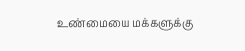உண்மையை மக்களுக்கு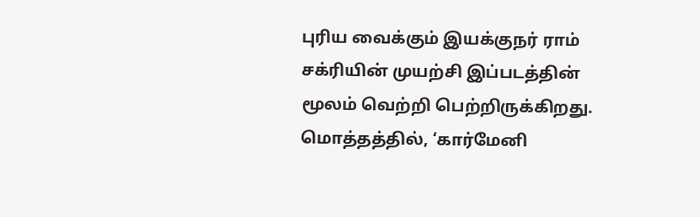புரிய வைக்கும் இயக்குநர் ராம் சக்ரியின் முயற்சி இப்படத்தின் மூலம் வெற்றி பெற்றிருக்கிறது.
மொத்தத்தில், ‘கார்மேனி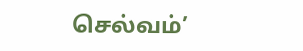செல்வம்’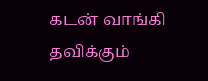கடன் வாங்கி தவிக்கும்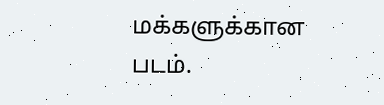மக்களுக்கான படம்.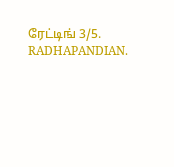ரேட்டிங் 3/5.
RADHAPANDIAN.